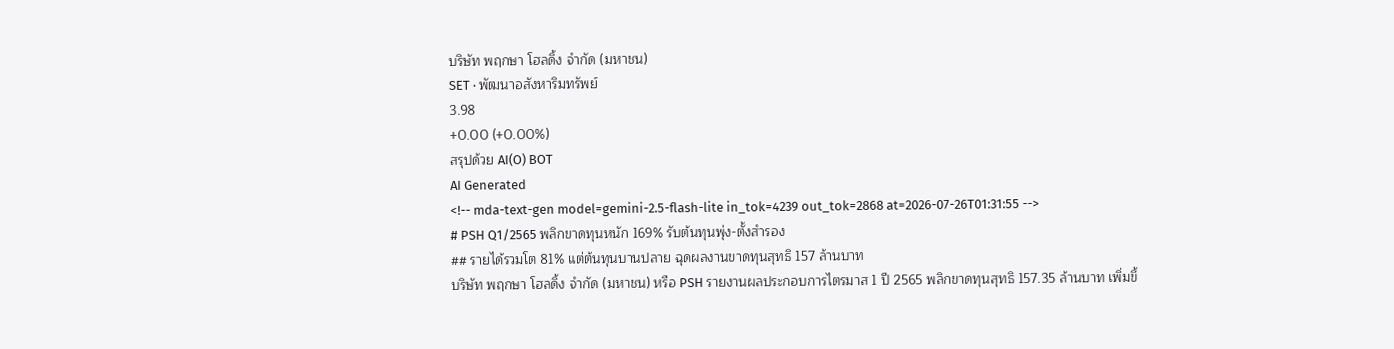บริษัท พฤกษา โฮลดิ้ง จำกัด (มหาชน)
SET · พัฒนาอสังหาริมทรัพย์
3.98
+0.00 (+0.00%)
สรุปด้วย AI(O) BOT
AI Generated
<!-- mda-text-gen model=gemini-2.5-flash-lite in_tok=4239 out_tok=2868 at=2026-07-26T01:31:55 -->
# PSH Q1/2565 พลิกขาดทุนหนัก 169% รับต้นทุนพุ่ง-ตั้งสำรอง
## รายได้รวมโต 81% แต่ต้นทุนบานปลาย ฉุดผลงานขาดทุนสุทธิ 157 ล้านบาท
บริษัท พฤกษา โฮลดิ้ง จำกัด (มหาชน) หรือ PSH รายงานผลประกอบการไตรมาส 1 ปี 2565 พลิกขาดทุนสุทธิ 157.35 ล้านบาท เพิ่มขึ้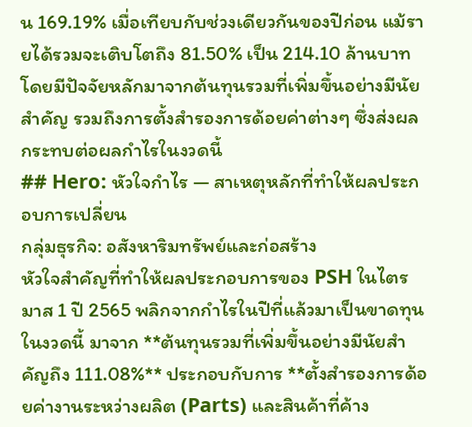น 169.19% เมื่อเทียบกับช่วงเดียวกันของปีก่อน แม้รายได้รวมจะเติบโตถึง 81.50% เป็น 214.10 ล้านบาท โดยมีปัจจัยหลักมาจากต้นทุนรวมที่เพิ่มขึ้นอย่างมีนัยสำคัญ รวมถึงการตั้งสำรองการด้อยค่าต่างๆ ซึ่งส่งผลกระทบต่อผลกำไรในงวดนี้
## Hero: หัวใจกำไร — สาเหตุหลักที่ทำให้ผลประกอบการเปลี่ยน
กลุ่มธุรกิจ: อสังหาริมทรัพย์และก่อสร้าง
หัวใจสำคัญที่ทำให้ผลประกอบการของ PSH ในไตรมาส 1 ปี 2565 พลิกจากกำไรในปีที่แล้วมาเป็นขาดทุนในงวดนี้ มาจาก **ต้นทุนรวมที่เพิ่มขึ้นอย่างมีนัยสำคัญถึง 111.08%** ประกอบกับการ **ตั้งสำรองการด้อยค่างานระหว่างผลิต (Parts) และสินค้าที่ค้าง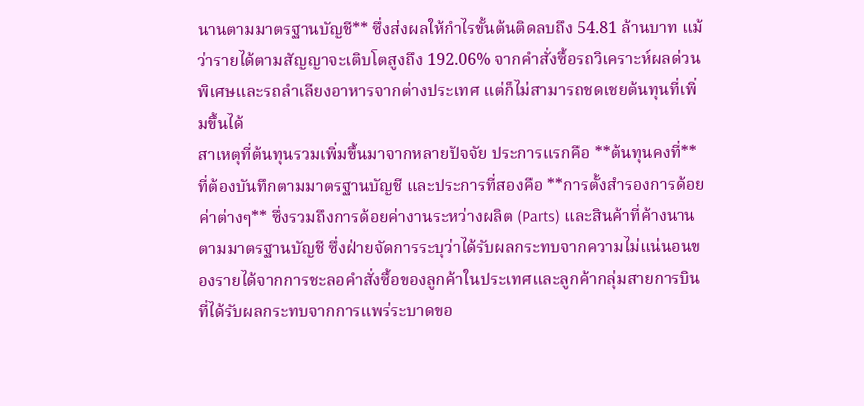นานตามมาตรฐานบัญชี** ซึ่งส่งผลให้กำไรขั้นต้นติดลบถึง 54.81 ล้านบาท แม้ว่ารายได้ตามสัญญาจะเติบโตสูงถึง 192.06% จากคำสั่งซื้อรถวิเคราะห์ผลด่วนพิเศษและรถลำเลียงอาหารจากต่างประเทศ แต่ก็ไม่สามารถชดเชยต้นทุนที่เพิ่มขึ้นได้
สาเหตุที่ต้นทุนรวมเพิ่มขึ้นมาจากหลายปัจจัย ประการแรกคือ **ต้นทุนคงที่** ที่ต้องบันทึกตามมาตรฐานบัญชี และประการที่สองคือ **การตั้งสำรองการด้อยค่าต่างๆ** ซึ่งรวมถึงการด้อยค่างานระหว่างผลิต (Parts) และสินค้าที่ค้างนานตามมาตรฐานบัญชี ซึ่งฝ่ายจัดการระบุว่าได้รับผลกระทบจากความไม่แน่นอนของรายได้จากการชะลอคำสั่งซื้อของลูกค้าในประเทศและลูกค้ากลุ่มสายการบินที่ได้รับผลกระทบจากการแพร่ระบาดขอ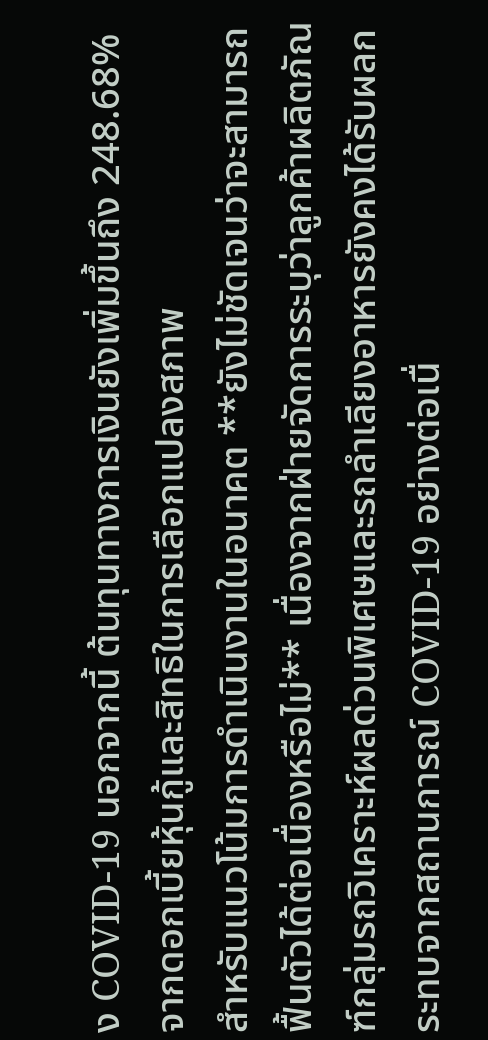ง COVID-19 นอกจากนี้ ต้นทุนทางการเงินยังเพิ่มขึ้นถึง 248.68% จากดอกเบี้ยหุ้นกู้และสิทธิในการเลือกแปลงสภาพ
สำหรับแนวโน้มการดำเนินงานในอนาคต **ยังไม่ชัดเจนว่าจะสามารถฟื้นตัวได้ต่อเนื่องหรือไม่** เนื่องจากฝ่ายจัดการระบุว่าลูกค้าผลิตภัณฑ์กลุ่มรถวิเคราะห์ผลด่วนพิเศษและรถลำเลียงอาหารยังคงได้รับผลกระทบจากสถานการณ์ COVID-19 อย่างต่อเนื่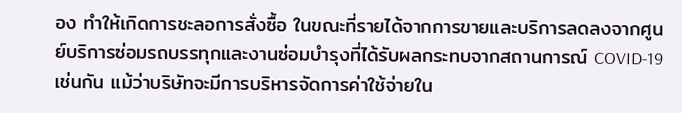อง ทำให้เกิดการชะลอการสั่งซื้อ ในขณะที่รายได้จากการขายและบริการลดลงจากศูนย์บริการซ่อมรถบรรทุกและงานซ่อมบำรุงที่ได้รับผลกระทบจากสถานการณ์ COVID-19 เช่นกัน แม้ว่าบริษัทจะมีการบริหารจัดการค่าใช้จ่ายใน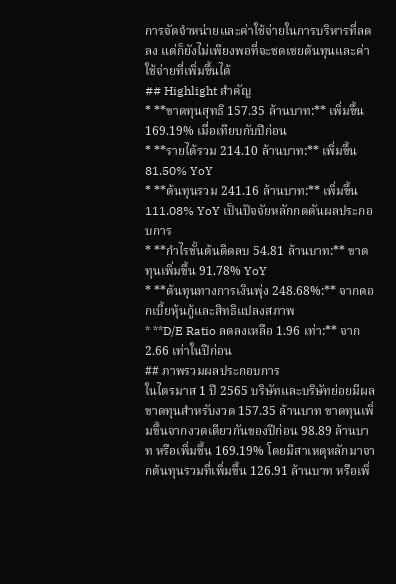การจัดจำหน่ายและค่าใช้จ่ายในการบริหารที่ลดลง แต่ก็ยังไม่เพียงพอที่จะชดเชยต้นทุนและค่าใช้จ่ายที่เพิ่มขึ้นได้
## Highlight สำคัญ
* **ขาดทุนสุทธิ 157.35 ล้านบาท:** เพิ่มขึ้น 169.19% เมื่อเทียบกับปีก่อน
* **รายได้รวม 214.10 ล้านบาท:** เพิ่มขึ้น 81.50% YoY
* **ต้นทุนรวม 241.16 ล้านบาท:** เพิ่มขึ้น 111.08% YoY เป็นปัจจัยหลักกดดันผลประกอบการ
* **กำไรขั้นต้นติดลบ 54.81 ล้านบาท:** ขาดทุนเพิ่มขึ้น 91.78% YoY
* **ต้นทุนทางการเงินพุ่ง 248.68%:** จากดอกเบี้ยหุ้นกู้และสิทธิแปลงสภาพ
* **D/E Ratio ลดลงเหลือ 1.96 เท่า:** จาก 2.66 เท่าในปีก่อน
## ภาพรวมผลประกอบการ
ในไตรมาส 1 ปี 2565 บริษัทและบริษัทย่อยมีผลขาดทุนสำหรับงวด 157.35 ล้านบาท ขาดทุนเพิ่มขึ้นจากงวดเดียวกันของปีก่อน 98.89 ล้านบาท หรือเพิ่มขึ้น 169.19% โดยมีสาเหตุหลักมาจากต้นทุนรวมที่เพิ่มขึ้น 126.91 ล้านบาท หรือเพิ่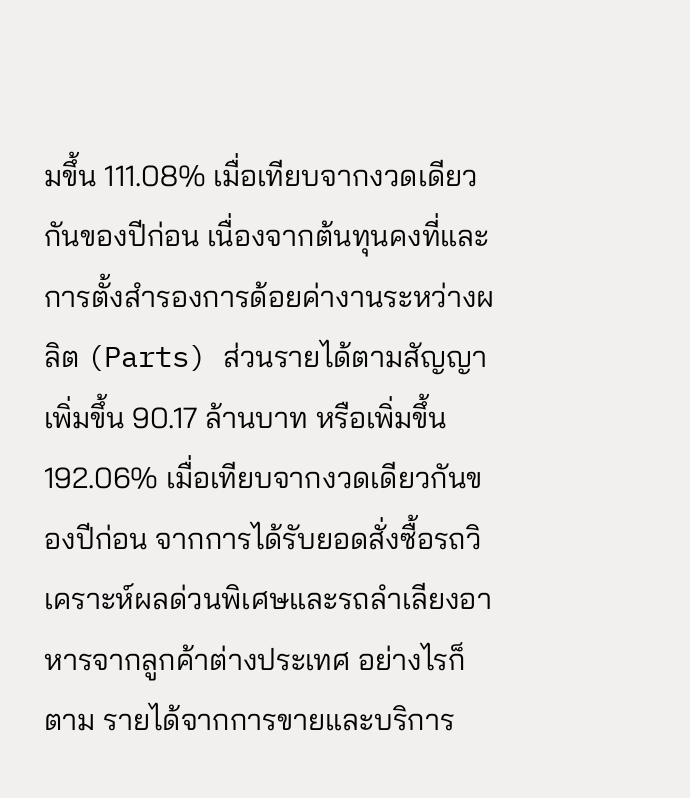มขึ้น 111.08% เมื่อเทียบจากงวดเดียวกันของปีก่อน เนื่องจากต้นทุนคงที่และการตั้งสำรองการด้อยค่างานระหว่างผลิต (Parts) ส่วนรายได้ตามสัญญาเพิ่มขึ้น 90.17 ล้านบาท หรือเพิ่มขึ้น 192.06% เมื่อเทียบจากงวดเดียวกันของปีก่อน จากการได้รับยอดสั่งซื้อรถวิเคราะห์ผลด่วนพิเศษและรถลำเลียงอาหารจากลูกค้าต่างประเทศ อย่างไรก็ตาม รายได้จากการขายและบริการ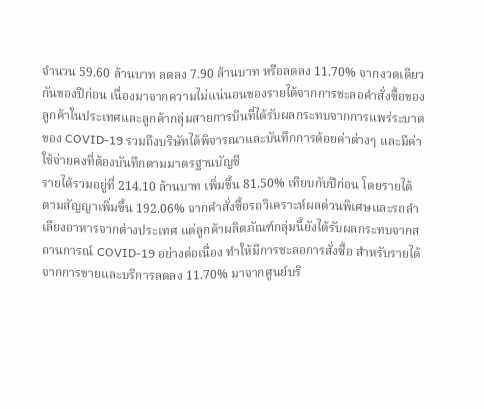จำนวน 59.60 ล้านบาท ลดลง 7.90 ล้านบาท หรือลดลง 11.70% จากงวดเดียวกันของปีก่อน เนื่องมาจากความไม่แน่นอนของรายได้จากการชะลอคำสั่งซื้อของลูกค้าในประเทศและลูกค้ากลุ่มสายการบินที่ได้รับผลกระทบจากการแพร่ระบาดของ COVID-19 รวมถึงบริษัทได้พิจารณาและบันทึกการด้อยค่าต่างๆ และมีค่าใช้จ่ายคงที่ต้องบันทึกตามมาตรฐานบัญชี
รายได้รวมอยู่ที่ 214.10 ล้านบาท เพิ่มขึ้น 81.50% เทียบกับปีก่อน โดยรายได้ตามสัญญาเพิ่มขึ้น 192.06% จากคำสั่งซื้อรถวิเคราะห์ผลด่วนพิเศษและรถลำเลียงอาหารจากต่างประเทศ แต่ลูกค้าผลิตภัณฑ์กลุ่มนี้ยังได้รับผลกระทบจากสถานการณ์ COVID-19 อย่างต่อเนื่อง ทำให้มีการชะลอการสั่งซื้อ สำหรับรายได้จากการขายและบริการลดลง 11.70% มาจากศูนย์บริ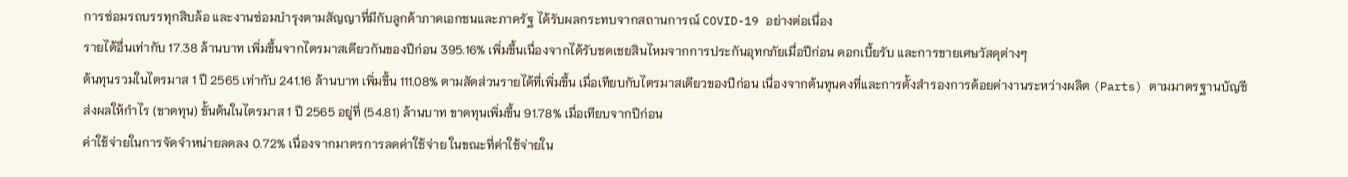การซ่อมรถบรรทุกสิบล้อ และงานซ่อมบำรุงตามสัญญาที่มีกับลูกค้าภาคเอกชนและภาครัฐ ได้รับผลกระทบจากสถานการณ์ COVID-19 อย่างต่อเนื่อง
รายได้อื่นเท่ากับ 17.38 ล้านบาท เพิ่มขึ้นจากไตรมาสเดียวกันของปีก่อน 395.16% เพิ่มขึ้นเนื่องจากได้รับชดเชยสินไหมจากการประกันอุทกภัยเมื่อปีก่อน ดอกเบี้ยรับ และการขายเศษวัสดุต่างๆ
ต้นทุนรวมในไตรมาส 1 ปี 2565 เท่ากับ 241.16 ล้านบาท เพิ่มขึ้น 111.08% ตามสัดส่วนรายได้ที่เพิ่มขึ้น เมื่อเทียบกับไตรมาสเดียวของปีก่อน เนื่องจากต้นทุนคงที่และการตั้งสำรองการด้อยค่างานระหว่างผลิต (Parts) ตามมาตรฐานบัญชี ส่งผลให้กำไร (ขาดทุน) ขั้นต้นในไตรมาส 1 ปี 2565 อยู่ที่ (54.81) ล้านบาท ขาดทุนเพิ่มขึ้น 91.78% เมื่อเทียบจากปีก่อน
ค่าใช้จ่ายในการจัดจำหน่ายลดลง 0.72% เนื่องจากมาตรการลดค่าใช้จ่าย ในขณะที่ค่าใช้จ่ายใน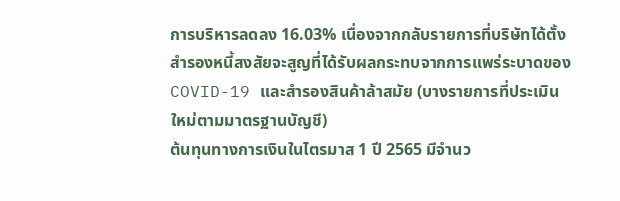การบริหารลดลง 16.03% เนื่องจากกลับรายการที่บริษัทได้ตั้งสำรองหนี้สงสัยจะสูญที่ได้รับผลกระทบจากการแพร่ระบาดของ COVID-19 และสำรองสินค้าล้าสมัย (บางรายการที่ประเมินใหม่ตามมาตรฐานบัญชี)
ต้นทุนทางการเงินในไตรมาส 1 ปี 2565 มีจำนว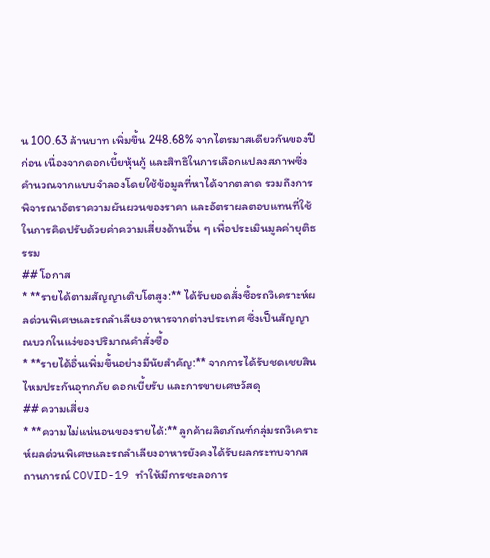น 100.63 ล้านบาท เพิ่มขึ้น 248.68% จากไตรมาสเดียวกันของปีก่อน เนื่องจากดอกเบี้ยหุ้นกู้ และสิทธิในการเลือกแปลงสภาพซึ่งคำนวณจากแบบจำลองโดยใช้ข้อมูลที่หาได้จากตลาด รวมถึงการพิจารณาอัตราความผันผวนของราคา และอัตราผลตอบแทนที่ใช้ในการคิดปรับด้วยค่าความเสี่ยงด้านอื่น ๆ เพื่อประเมินมูลค่ายุติธรรม
## โอกาส
* **รายได้ตามสัญญาเติบโตสูง:** ได้รับยอดสั่งซื้อรถวิเคราะห์ผลด่วนพิเศษและรถลำเลียงอาหารจากต่างประเทศ ซึ่งเป็นสัญญาณบวกในแง่ของปริมาณคำสั่งซื้อ
* **รายได้อื่นเพิ่มขึ้นอย่างมีนัยสำคัญ:** จากการได้รับชดเชยสินไหมประกันอุทกภัย ดอกเบี้ยรับ และการขายเศษวัสดุ
## ความเสี่ยง
* **ความไม่แน่นอนของรายได้:** ลูกค้าผลิตภัณฑ์กลุ่มรถวิเคราะห์ผลด่วนพิเศษและรถลำเลียงอาหารยังคงได้รับผลกระทบจากสถานการณ์ COVID-19 ทำให้มีการชะลอการ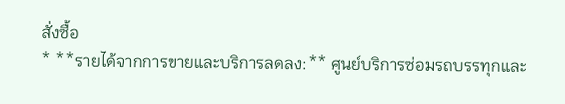สั่งซื้อ
* **รายได้จากการขายและบริการลดลง:** ศูนย์บริการซ่อมรถบรรทุกและ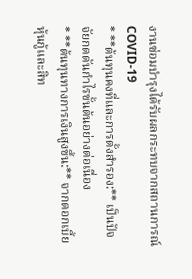งานซ่อมบำรุงได้รับผลกระทบจากสถานการณ์ COVID-19
* **ต้นทุนคงที่และการตั้งสำรอง:** เป็นปัจจัยกดดันกำไรขั้นต้นอย่างต่อเนื่อง
* **ต้นทุนทางการเงินสูงขึ้น:** จากดอกเบี้ยหุ้นกู้และสิท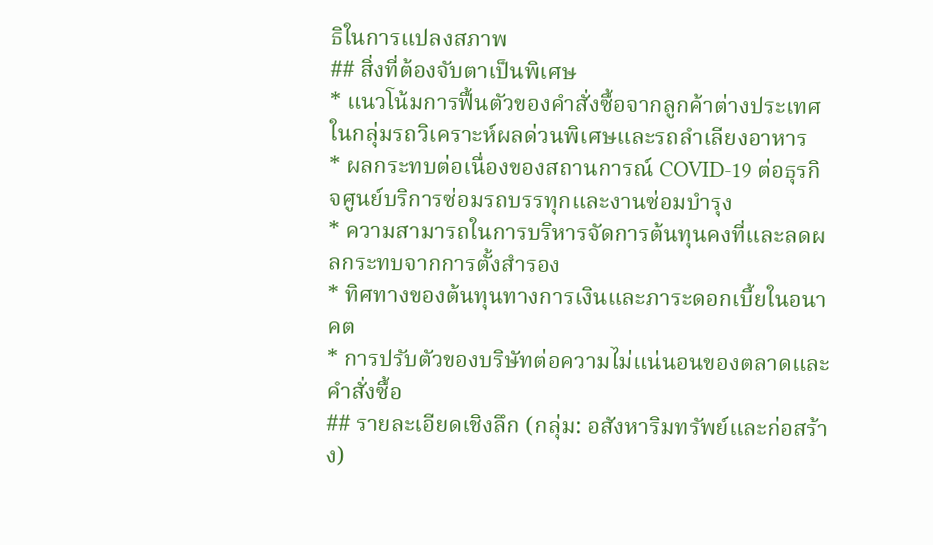ธิในการแปลงสภาพ
## สิ่งที่ต้องจับตาเป็นพิเศษ
* แนวโน้มการฟื้นตัวของคำสั่งซื้อจากลูกค้าต่างประเทศในกลุ่มรถวิเคราะห์ผลด่วนพิเศษและรถลำเลียงอาหาร
* ผลกระทบต่อเนื่องของสถานการณ์ COVID-19 ต่อธุรกิจศูนย์บริการซ่อมรถบรรทุกและงานซ่อมบำรุง
* ความสามารถในการบริหารจัดการต้นทุนคงที่และลดผลกระทบจากการตั้งสำรอง
* ทิศทางของต้นทุนทางการเงินและภาระดอกเบี้ยในอนาคต
* การปรับตัวของบริษัทต่อความไม่แน่นอนของตลาดและคำสั่งซื้อ
## รายละเอียดเชิงลึก (กลุ่ม: อสังหาริมทรัพย์และก่อสร้าง)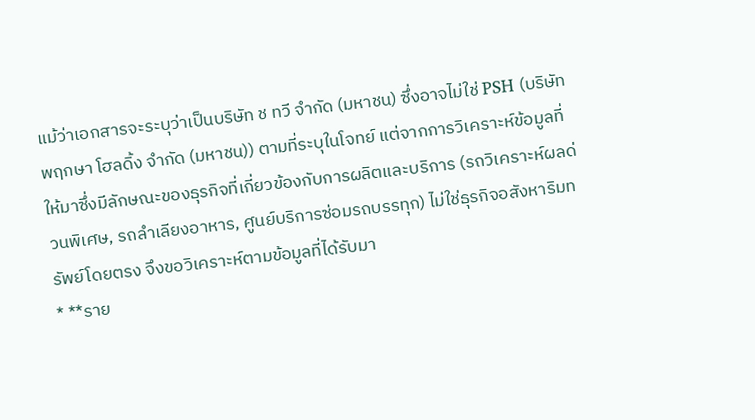แม้ว่าเอกสารจะระบุว่าเป็นบริษัท ช ทวี จำกัด (มหาชน) ซึ่งอาจไม่ใช่ PSH (บริษัท พฤกษา โฮลดิ้ง จำกัด (มหาชน)) ตามที่ระบุในโจทย์ แต่จากการวิเคราะห์ข้อมูลที่ให้มาซึ่งมีลักษณะของธุรกิจที่เกี่ยวข้องกับการผลิตและบริการ (รถวิเคราะห์ผลด่วนพิเศษ, รถลำเลียงอาหาร, ศูนย์บริการซ่อมรถบรรทุก) ไม่ใช่ธุรกิจอสังหาริมทรัพย์โดยตรง จึงขอวิเคราะห์ตามข้อมูลที่ได้รับมา
* **ราย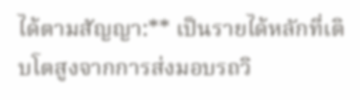ได้ตามสัญญา:** เป็นรายได้หลักที่เติบโตสูงจากการส่งมอบรถวิ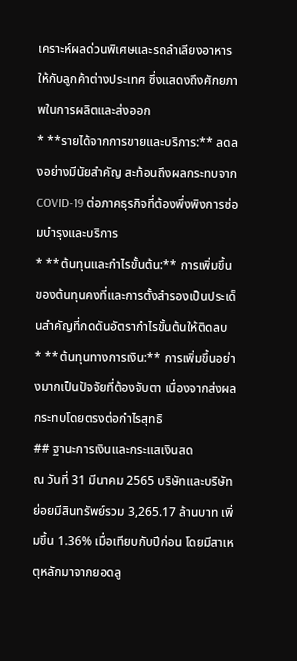เคราะห์ผลด่วนพิเศษและรถลำเลียงอาหารให้กับลูกค้าต่างประเทศ ซึ่งแสดงถึงศักยภาพในการผลิตและส่งออก
* **รายได้จากการขายและบริการ:** ลดลงอย่างมีนัยสำคัญ สะท้อนถึงผลกระทบจาก COVID-19 ต่อภาคธุรกิจที่ต้องพึ่งพิงการซ่อมบำรุงและบริการ
* **ต้นทุนและกำไรขั้นต้น:** การเพิ่มขึ้นของต้นทุนคงที่และการตั้งสำรองเป็นประเด็นสำคัญที่กดดันอัตรากำไรขั้นต้นให้ติดลบ
* **ต้นทุนทางการเงิน:** การเพิ่มขึ้นอย่างมากเป็นปัจจัยที่ต้องจับตา เนื่องจากส่งผลกระทบโดยตรงต่อกำไรสุทธิ
## ฐานะการเงินและกระแสเงินสด
ณ วันที่ 31 มีนาคม 2565 บริษัทและบริษัทย่อยมีสินทรัพย์รวม 3,265.17 ล้านบาท เพิ่มขึ้น 1.36% เมื่อเทียบกับปีก่อน โดยมีสาเหตุหลักมาจากยอดลู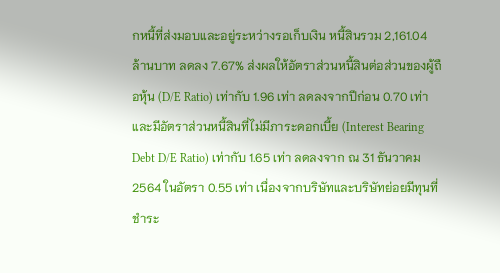กหนี้ที่ส่งมอบและอยู่ระหว่างรอเก็บเงิน หนี้สินรวม 2,161.04 ล้านบาท ลดลง 7.67% ส่งผลให้อัตราส่วนหนี้สินต่อส่วนของผู้ถือหุ้น (D/E Ratio) เท่ากับ 1.96 เท่า ลดลงจากปีก่อน 0.70 เท่า และมีอัตราส่วนหนี้สินที่ไม่มีภาระดอกเบี้ย (Interest Bearing Debt D/E Ratio) เท่ากับ 1.65 เท่า ลดลงจาก ณ 31 ธันวาคม 2564 ในอัตรา 0.55 เท่า เนื่องจากบริษัทและบริษัทย่อยมีทุนที่ชำระ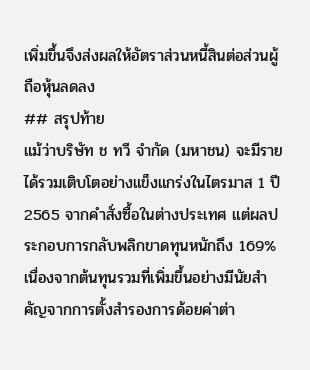เพิ่มขึ้นจึงส่งผลให้อัตราส่วนหนี้สินต่อส่วนผู้ถือหุ้นลดลง
## สรุปท้าย
แม้ว่าบริษัท ช ทวี จำกัด (มหาชน) จะมีรายได้รวมเติบโตอย่างแข็งแกร่งในไตรมาส 1 ปี 2565 จากคำสั่งซื้อในต่างประเทศ แต่ผลประกอบการกลับพลิกขาดทุนหนักถึง 169% เนื่องจากต้นทุนรวมที่เพิ่มขึ้นอย่างมีนัยสำคัญจากการตั้งสำรองการด้อยค่าต่า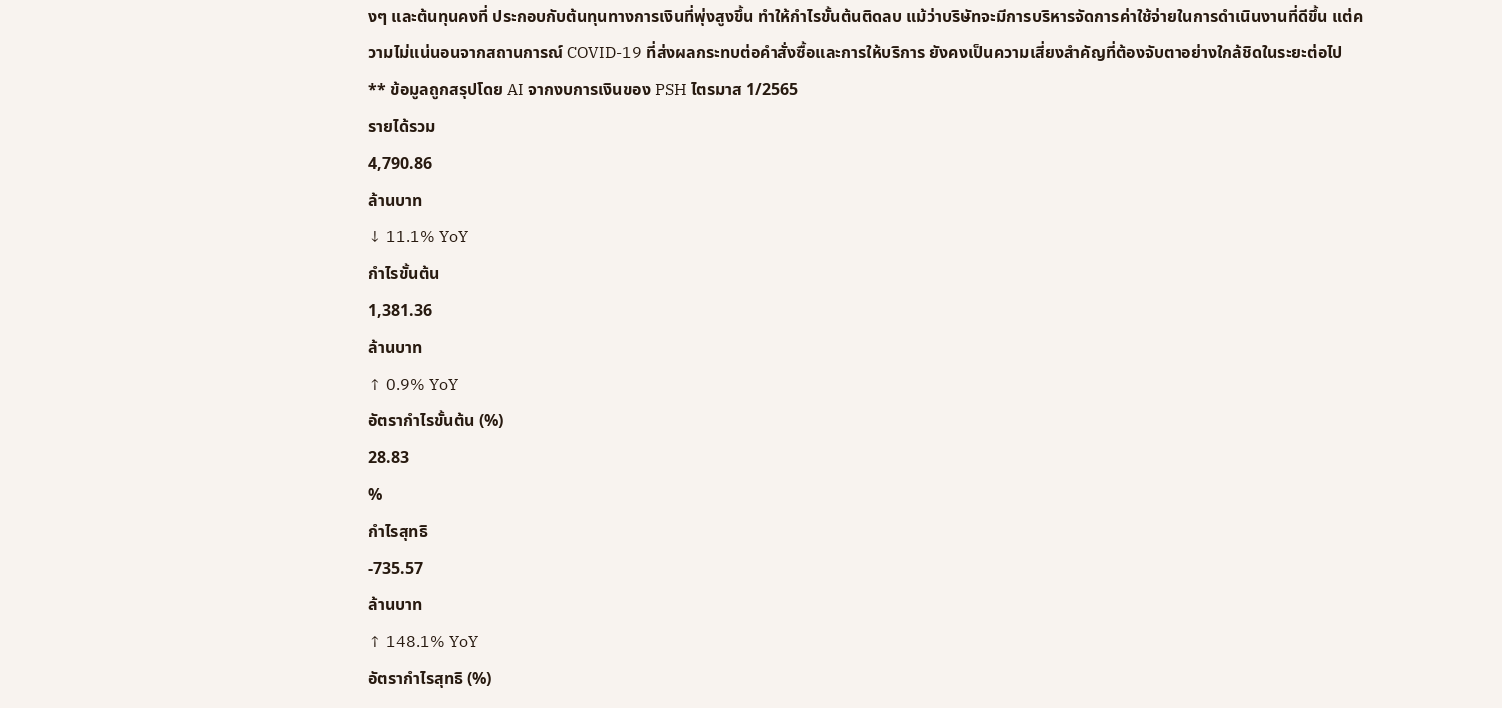งๆ และต้นทุนคงที่ ประกอบกับต้นทุนทางการเงินที่พุ่งสูงขึ้น ทำให้กำไรขั้นต้นติดลบ แม้ว่าบริษัทจะมีการบริหารจัดการค่าใช้จ่ายในการดำเนินงานที่ดีขึ้น แต่ความไม่แน่นอนจากสถานการณ์ COVID-19 ที่ส่งผลกระทบต่อคำสั่งซื้อและการให้บริการ ยังคงเป็นความเสี่ยงสำคัญที่ต้องจับตาอย่างใกล้ชิดในระยะต่อไป
** ข้อมูลถูกสรุปโดย AI จากงบการเงินของ PSH ไตรมาส 1/2565
รายได้รวม
4,790.86
ล้านบาท
↓ 11.1% YoY
กำไรขั้นต้น
1,381.36
ล้านบาท
↑ 0.9% YoY
อัตรากำไรขั้นต้น (%)
28.83
%
กำไรสุทธิ
-735.57
ล้านบาท
↑ 148.1% YoY
อัตรากำไรสุทธิ (%)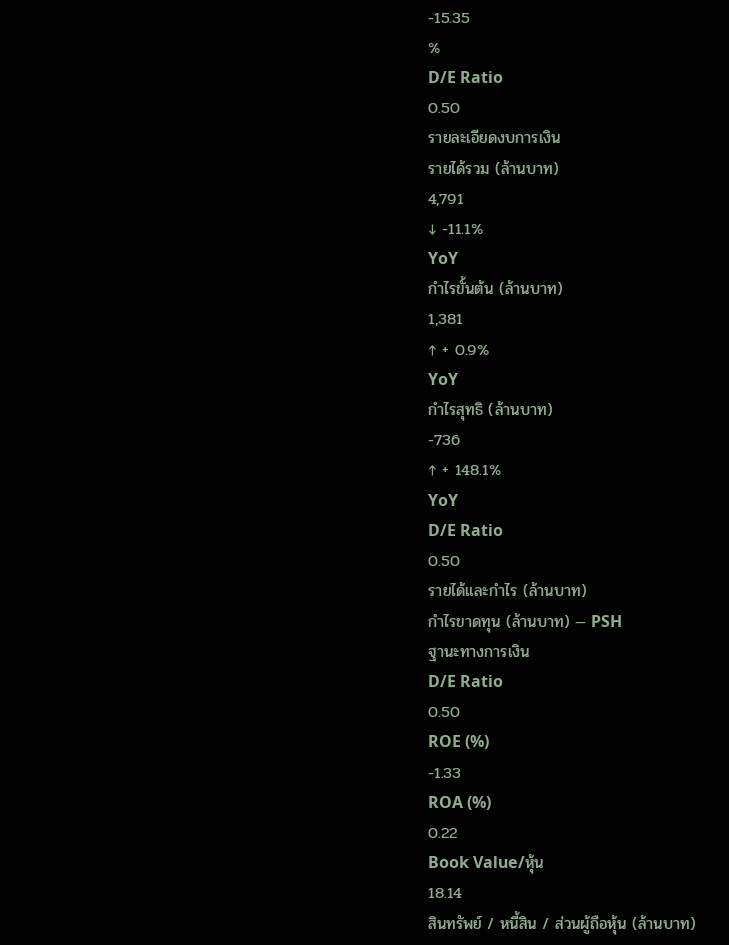-15.35
%
D/E Ratio
0.50
รายละเอียดงบการเงิน
รายได้รวม (ล้านบาท)
4,791
↓ -11.1%
YoY
กำไรขั้นต้น (ล้านบาท)
1,381
↑ + 0.9%
YoY
กำไรสุทธิ (ล้านบาท)
-736
↑ + 148.1%
YoY
D/E Ratio
0.50
รายได้และกำไร (ล้านบาท)
กำไรขาดทุน (ล้านบาท) — PSH
ฐานะทางการเงิน
D/E Ratio
0.50
ROE (%)
-1.33
ROA (%)
0.22
Book Value/หุ้น
18.14
สินทรัพย์ / หนี้สิน / ส่วนผู้ถือหุ้น (ล้านบาท)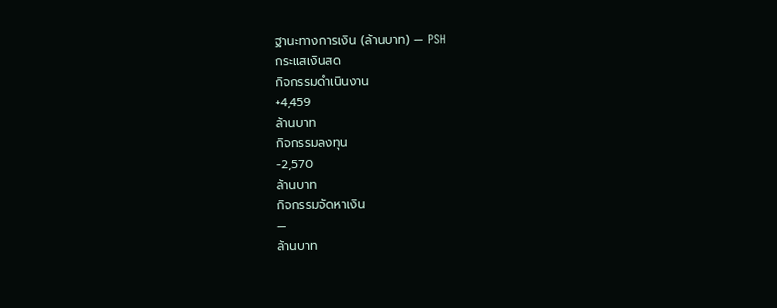ฐานะทางการเงิน (ล้านบาท) — PSH
กระแสเงินสด
กิจกรรมดำเนินงาน
+4,459
ล้านบาท
กิจกรรมลงทุน
-2,570
ล้านบาท
กิจกรรมจัดหาเงิน
—
ล้านบาท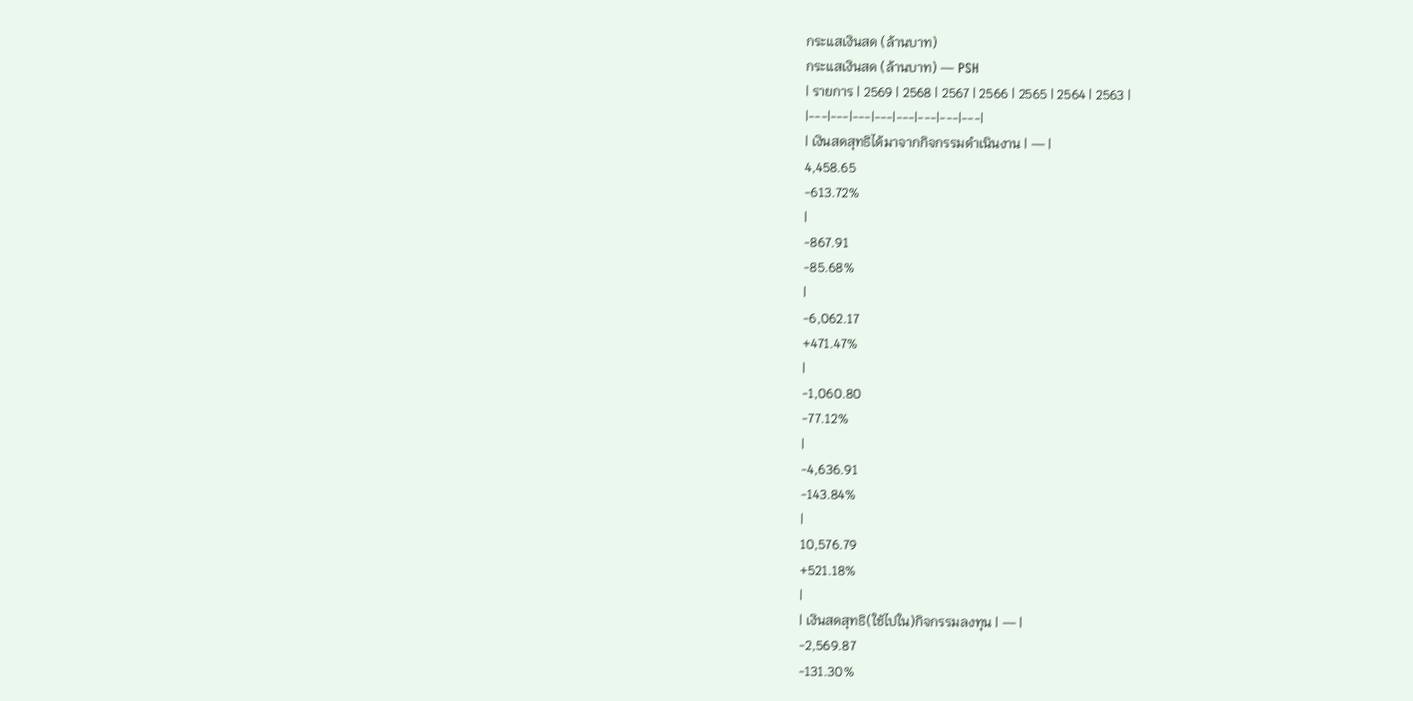กระแสเงินสด (ล้านบาท)
กระแสเงินสด (ล้านบาท) — PSH
| รายการ | 2569 | 2568 | 2567 | 2566 | 2565 | 2564 | 2563 |
|---|---|---|---|---|---|---|---|
| เงินสดสุทธิได้มาจากกิจกรรมดำเนินงาน | — |
4,458.65
-613.72%
|
-867.91
-85.68%
|
-6,062.17
+471.47%
|
-1,060.80
-77.12%
|
-4,636.91
-143.84%
|
10,576.79
+521.18%
|
| เงินสดสุทธิ(ใช้ไปใน)กิจกรรมลงทุน | — |
-2,569.87
-131.30%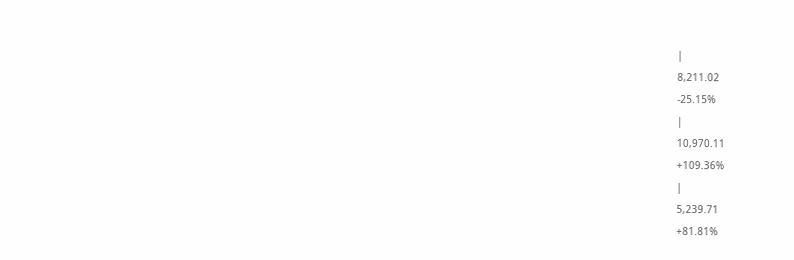|
8,211.02
-25.15%
|
10,970.11
+109.36%
|
5,239.71
+81.81%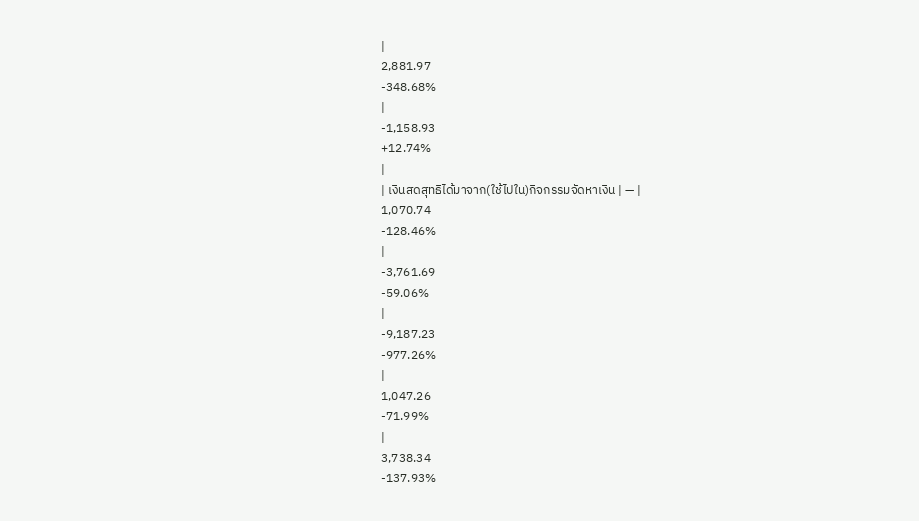|
2,881.97
-348.68%
|
-1,158.93
+12.74%
|
| เงินสดสุทธิได้มาจาก(ใช้ไปใน)กิจกรรมจัดหาเงิน | — |
1,070.74
-128.46%
|
-3,761.69
-59.06%
|
-9,187.23
-977.26%
|
1,047.26
-71.99%
|
3,738.34
-137.93%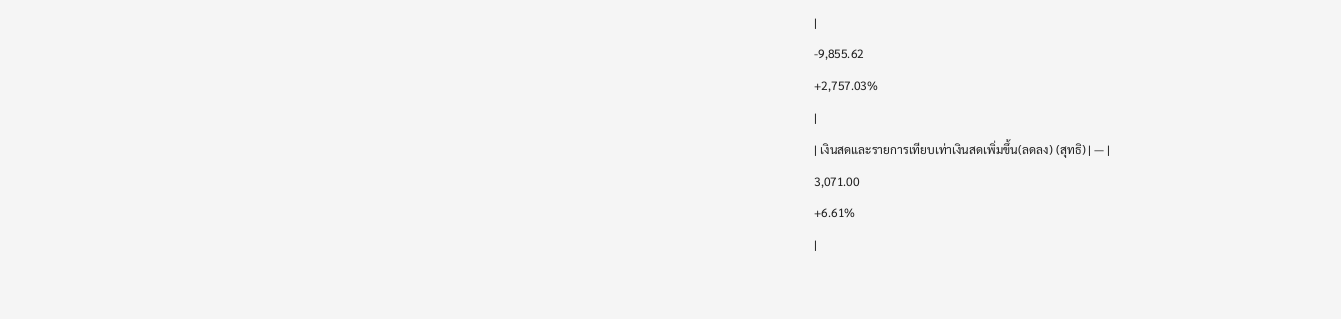|
-9,855.62
+2,757.03%
|
| เงินสดและรายการเทียบเท่าเงินสดเพิ่มขึ้น(ลดลง) (สุทธิ) | — |
3,071.00
+6.61%
|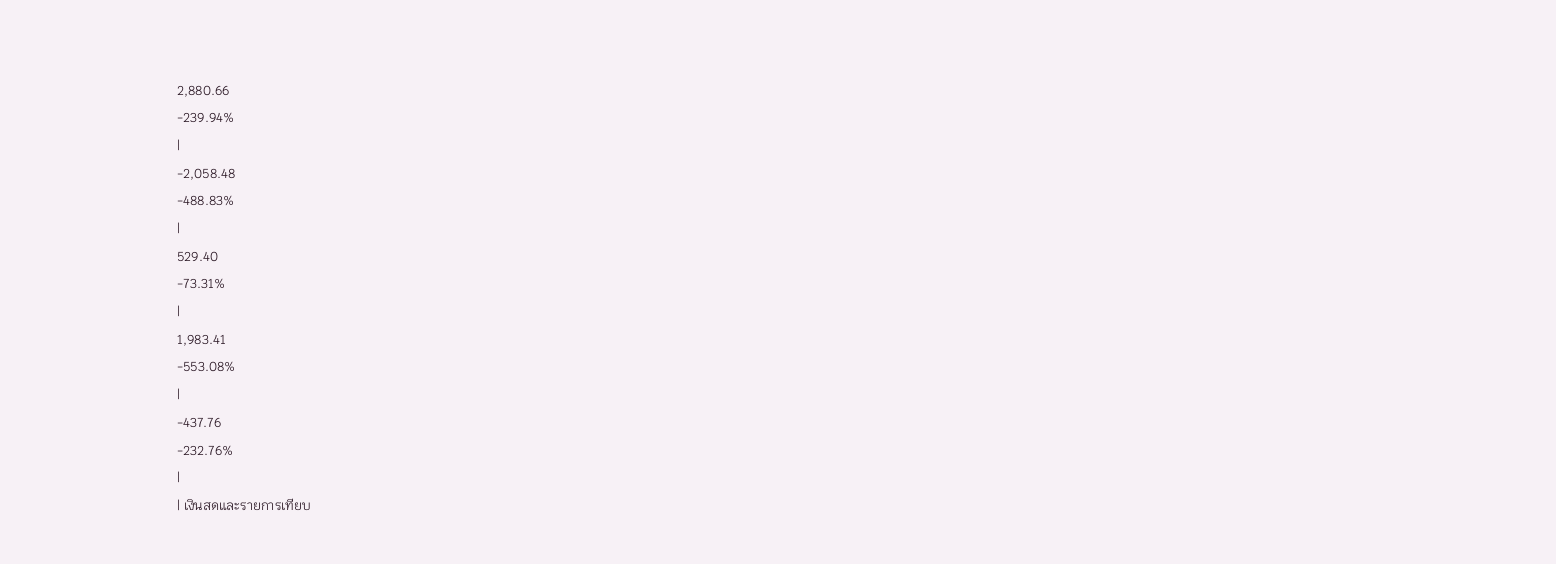2,880.66
-239.94%
|
-2,058.48
-488.83%
|
529.40
-73.31%
|
1,983.41
-553.08%
|
-437.76
-232.76%
|
| เงินสดและรายการเทียบ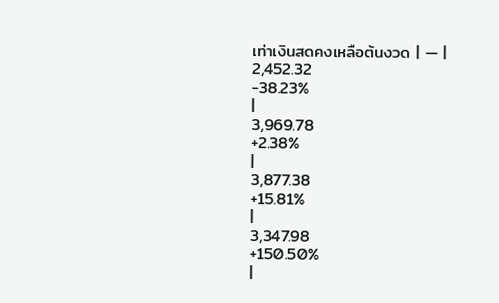เท่าเงินสดคงเหลือต้นงวด | — |
2,452.32
-38.23%
|
3,969.78
+2.38%
|
3,877.38
+15.81%
|
3,347.98
+150.50%
|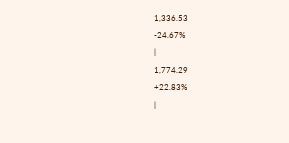1,336.53
-24.67%
|
1,774.29
+22.83%
|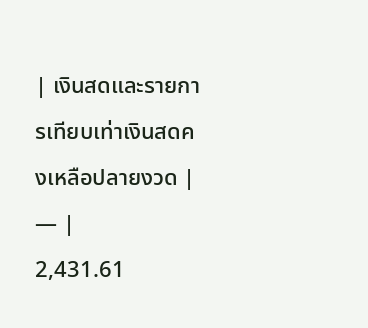| เงินสดและรายการเทียบเท่าเงินสดคงเหลือปลายงวด | — |
2,431.61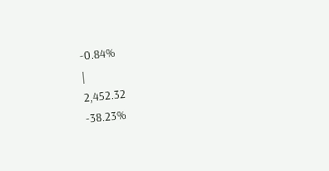-0.84%
|
2,452.32
-38.23%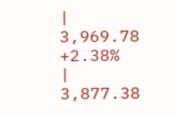|
3,969.78
+2.38%
|
3,877.38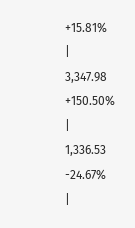+15.81%
|
3,347.98
+150.50%
|
1,336.53
-24.67%
|